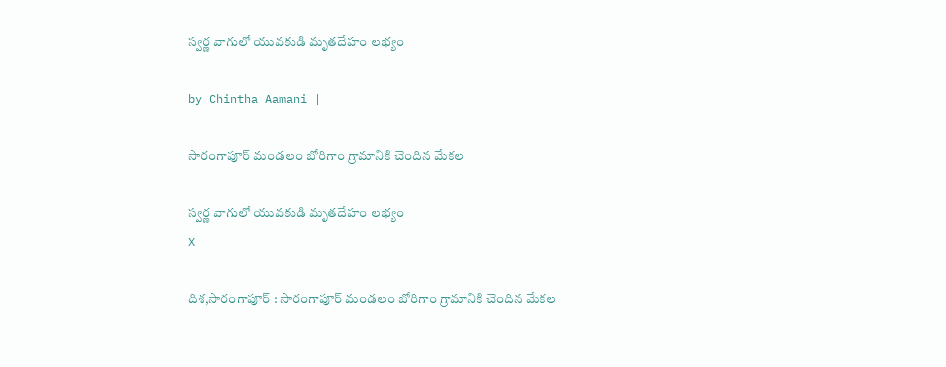స్వర్ణ వాగులో యువకుడి మృతదేహం లభ్యం

by Chintha Aamani |

సారంగాపూర్ మండలం బోరిగాం గ్రామానికి చెందిన మేకల

స్వర్ణ వాగులో యువకుడి మృతదేహం లభ్యం
X

దిశ,సారంగాపూర్ : సారంగాపూర్ మండలం బోరిగాం గ్రామానికి చెందిన మేకల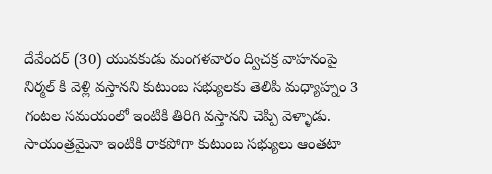దేవేందర్ (30) యువకుడు మంగళవారం ద్విచక్ర వాహనంపై నిర్మల్ కి వెళ్లి వస్తానని కుటుంబ సభ్యులకు తెలిపి మధ్యాహ్నం 3 గంటల సమయంలో ఇంటికి తిరిగి వస్తానని చెప్పి వెళ్ళాడు. సాయంత్రమైనా ఇంటికి రాకపోగా కుటుంబ సభ్యులు ఆంతటా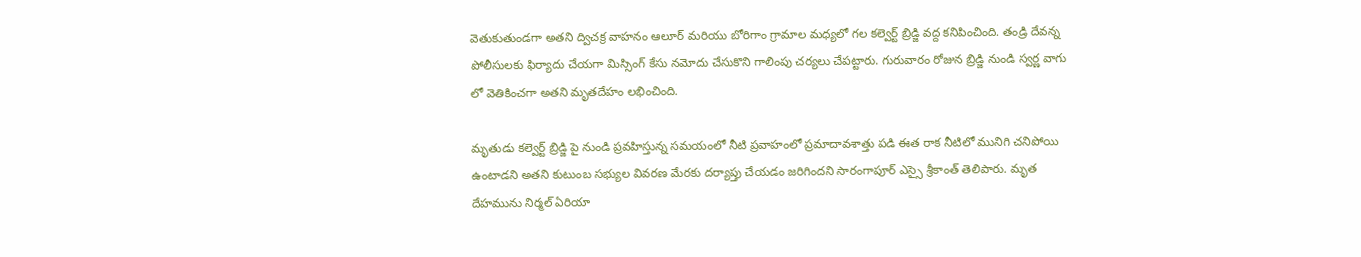వెతుకుతుండగా అతని ద్విచక్ర వాహనం ఆలూర్ మరియు బోరిగాం గ్రామాల మధ్యలో గల కల్వెర్ట్ బ్రిడ్జి వద్ద కనిపించింది. తండ్రి దేవన్న పోలీసులకు ఫిర్యాదు చేయగా మిస్సింగ్ కేసు నమోదు చేసుకొని గాలింపు చర్యలు చేపట్టారు. గురువారం రోజున బ్రిడ్జి నుండి స్వర్ణ వాగు లో వెతికించగా అతని మృతదేహం లభించింది.

మృతుడు కల్వెర్ట్ బ్రిడ్జి పై నుండి ప్రవహిస్తున్న సమయంలో నీటి ప్రవాహంలో ప్రమాదావశాత్తు పడి ఈత రాక నీటిలో మునిగి చనిపోయి ఉంటాడని అతని కుటుంబ సభ్యుల వివరణ మేరకు దర్యాప్తు చేయడం జరిగిందని సారంగాపూర్ ఎస్సై శ్రీకాంత్ తెలిపారు. మృత దేహమును నిర్మల్ ఏరియా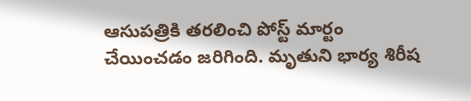ఆసుపత్రికి తరలించి పోస్ట్ మార్టం చేయించడం జరిగింది. మృతుని భార్య శిరీష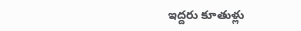ఇద్దరు కూతుళ్లు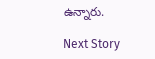ఉన్నారు.

Next Story